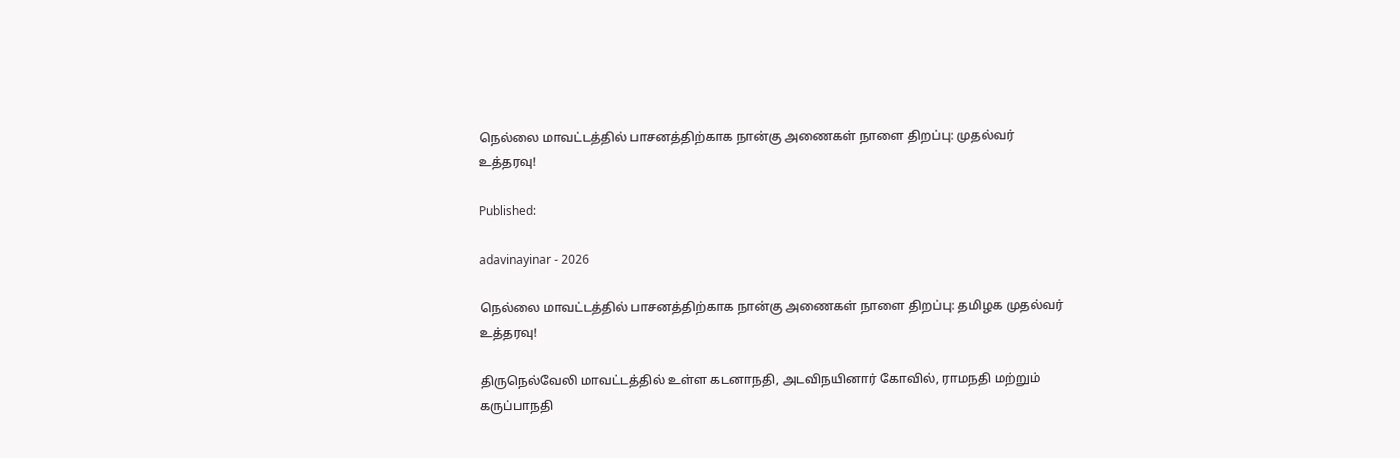நெல்லை மாவட்டத்தில் பாசனத்திற்காக நான்கு அணைகள் நாளை திறப்பு: முதல்வர் உத்தரவு!

Published:

adavinayinar - 2026

நெல்லை மாவட்டத்தில் பாசனத்திற்காக நான்கு அணைகள் நாளை திறப்பு: தமிழக முதல்வர் உத்தரவு!

திருநெல்வேலி மாவட்டத்தில் உள்ள கடனாநதி, அடவிநயினார் கோவில், ராமநதி மற்றும் கருப்பாநதி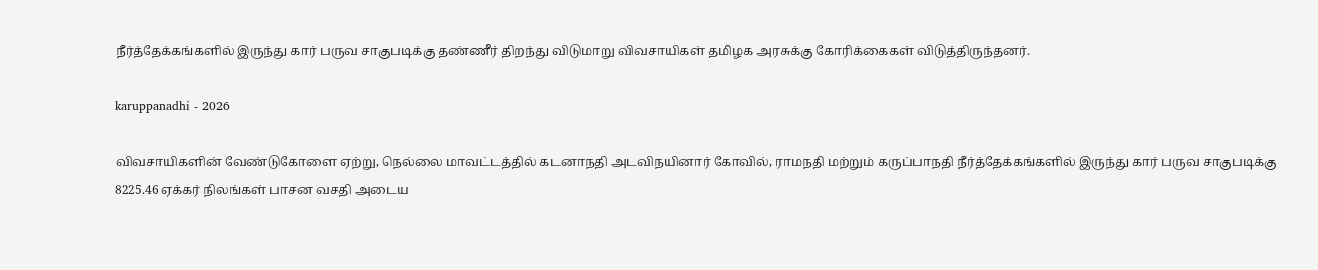நீர்த்தேக்கங்களில் இருந்து கார் பருவ சாகுபடிக்கு தண்ணீர் திறந்து விடுமாறு விவசாயிகள் தமிழக அரசுக்கு கோரிக்கைகள் விடுத்திருந்தனர்.

karuppanadhi - 2026

விவசாயிகளின் வேண்டுகோளை ஏற்று, நெல்லை மாவட்டத்தில் கடனாநதி அடவிநயினார் கோவில், ராமநதி மற்றும் கருப்பாநதி நீர்த்தேக்கங்களில் இருந்து கார் பருவ சாகுபடிக்கு 8225.46 ஏக்கர் நிலங்கள் பாசன வசதி அடைய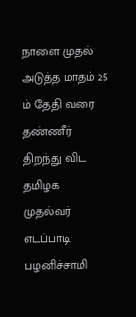நாளை முதல் அடுத்த மாதம் 25 ம் தேதி வரை தண்ணீர் திறந்து விட தமிழக முதல்வர் எடப்பாடி பழனிச்சாமி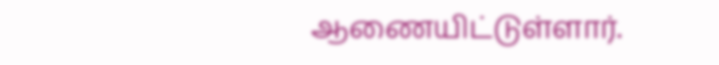ஆணையிட்டுள்ளார்.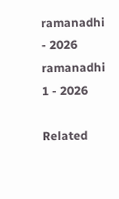ramanadhi - 2026
ramanadhi 1 - 2026

Related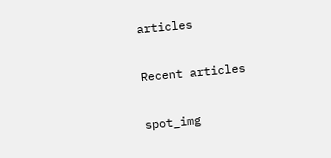articles

Recent articles

spot_img